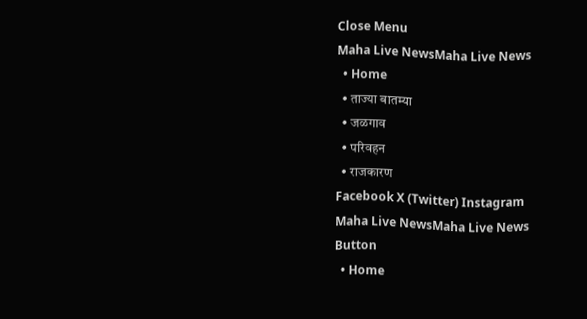Close Menu
Maha Live NewsMaha Live News
  • Home
  • ताज्या बातम्या
  • जळगाव
  • परिवहन
  • राजकारण
Facebook X (Twitter) Instagram
Maha Live NewsMaha Live News
Button
  • Home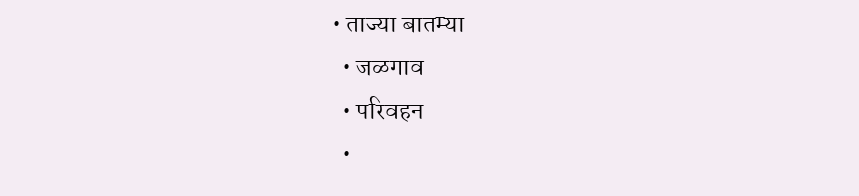• ताज्या बातम्या
  • जळगाव
  • परिवहन
  •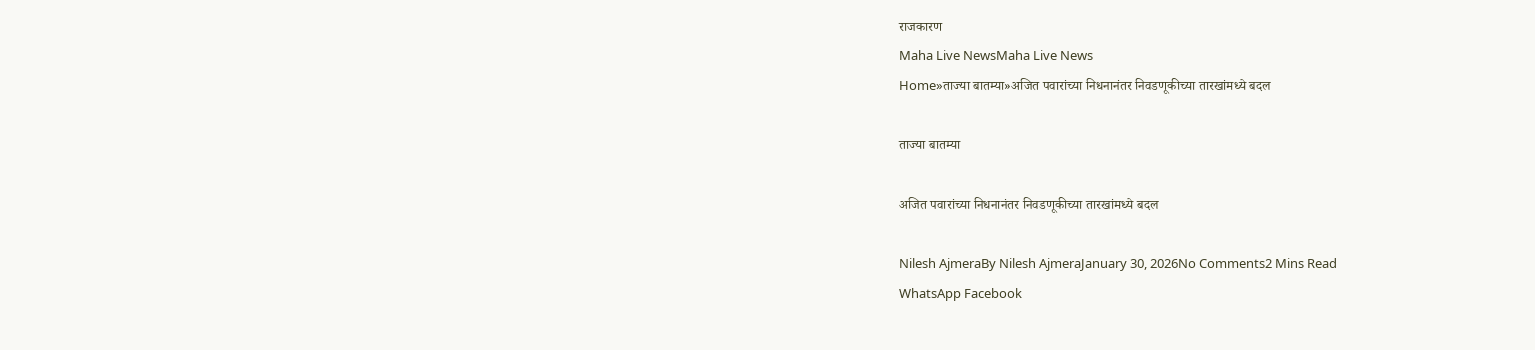राजकारण
Maha Live NewsMaha Live News
Home»ताज्या बातम्या»अजित पवारांच्या निधनानंतर निवडणूकीच्या तारखांमध्ये बदल

ताज्या बातम्या

अजित पवारांच्या निधनानंतर निवडणूकीच्या तारखांमध्ये बदल

Nilesh AjmeraBy Nilesh AjmeraJanuary 30, 2026No Comments2 Mins Read
WhatsApp Facebook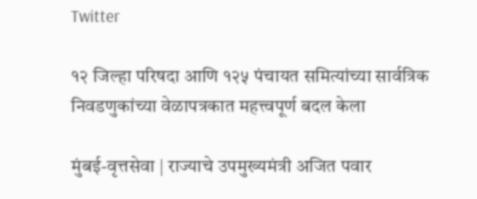Twitter

१२ जिल्हा परिषदा आणि १२५ पंचायत समित्यांच्या सार्वत्रिक निवडणुकांच्या वेळापत्रकात महत्त्वपूर्ण बदल केला

मुंबई-वृत्तसेवा | राज्याचे उपमुख्यमंत्री अजित पवार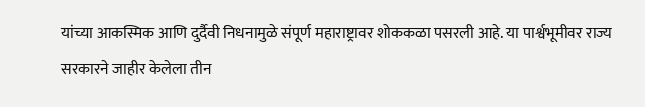यांच्या आकस्मिक आणि दुर्दैवी निधनामुळे संपूर्ण महाराष्ट्रावर शोककळा पसरली आहे. या पार्श्वभूमीवर राज्य सरकारने जाहीर केलेला तीन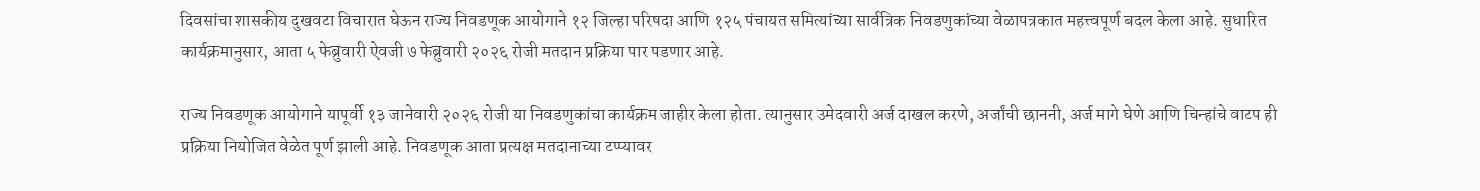दिवसांचा शासकीय दुखवटा विचारात घेऊन राज्य निवडणूक आयोगाने १२ जिल्हा परिषदा आणि १२५ पंचायत समित्यांच्या सार्वत्रिक निवडणुकांच्या वेळापत्रकात महत्त्वपूर्ण बदल केला आहे. सुधारित कार्यक्रमानुसार, आता ५ फेब्रुवारी ऐवजी ७ फेब्रुवारी २०२६ रोजी मतदान प्रक्रिया पार पडणार आहे.

राज्य निवडणूक आयोगाने यापूर्वी १३ जानेवारी २०२६ रोजी या निवडणुकांचा कार्यक्रम जाहीर केला होता. त्यानुसार उमेदवारी अर्ज दाखल करणे, अर्जांची छाननी, अर्ज मागे घेणे आणि चिन्हांचे वाटप ही प्रक्रिया नियोजित वेळेत पूर्ण झाली आहे. निवडणूक आता प्रत्यक्ष मतदानाच्या टप्प्यावर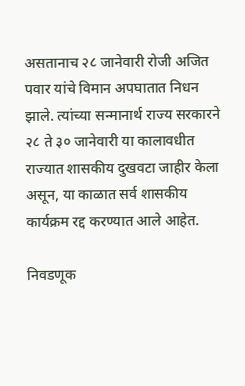असतानाच २८ जानेवारी रोजी अजित पवार यांचे विमान अपघातात निधन झाले. त्यांच्या सन्मानार्थ राज्य सरकारने २८ ते ३० जानेवारी या कालावधीत राज्यात शासकीय दुखवटा जाहीर केला असून, या काळात सर्व शासकीय कार्यक्रम रद्द करण्यात आले आहेत.

निवडणूक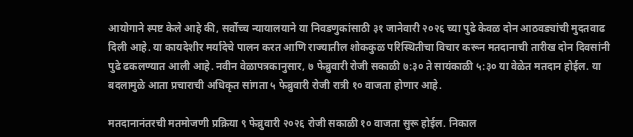आयोगाने स्पष्ट केले आहे की, सर्वोच्च न्यायालयाने या निवडणुकांसाठी ३१ जानेवारी २०२६ च्या पुढे केवळ दोन आठवड्यांची मुदतवाढ दिली आहे. या कायदेशीर मर्यादेचे पालन करत आणि राज्यातील शोककुळ परिस्थितीचा विचार करून मतदानाची तारीख दोन दिवसांनी पुढे ढकलण्यात आली आहे. नवीन वेळापत्रकानुसार, ७ फेब्रुवारी रोजी सकाळी ७:३० ते सायंकाळी ५:३० या वेळेत मतदान होईल. या बदलामुळे आता प्रचाराची अधिकृत सांगता ५ फेब्रुवारी रोजी रात्री १० वाजता होणार आहे.

मतदानानंतरची मतमोजणी प्रक्रिया ९ फेब्रुवारी २०२६ रोजी सकाळी १० वाजता सुरू होईल. निकाल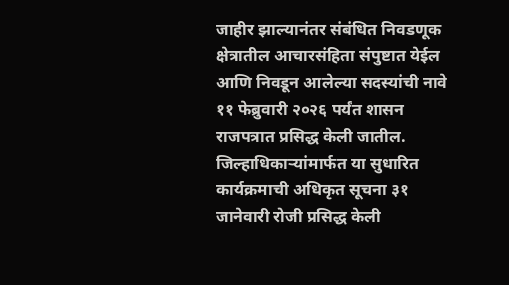जाहीर झाल्यानंतर संबंधित निवडणूक क्षेत्रातील आचारसंहिता संपुष्टात येईल आणि निवडून आलेल्या सदस्यांची नावे ११ फेब्रुवारी २०२६ पर्यंत शासन राजपत्रात प्रसिद्ध केली जातील. जिल्हाधिकाऱ्यांमार्फत या सुधारित कार्यक्रमाची अधिकृत सूचना ३१ जानेवारी रोजी प्रसिद्ध केली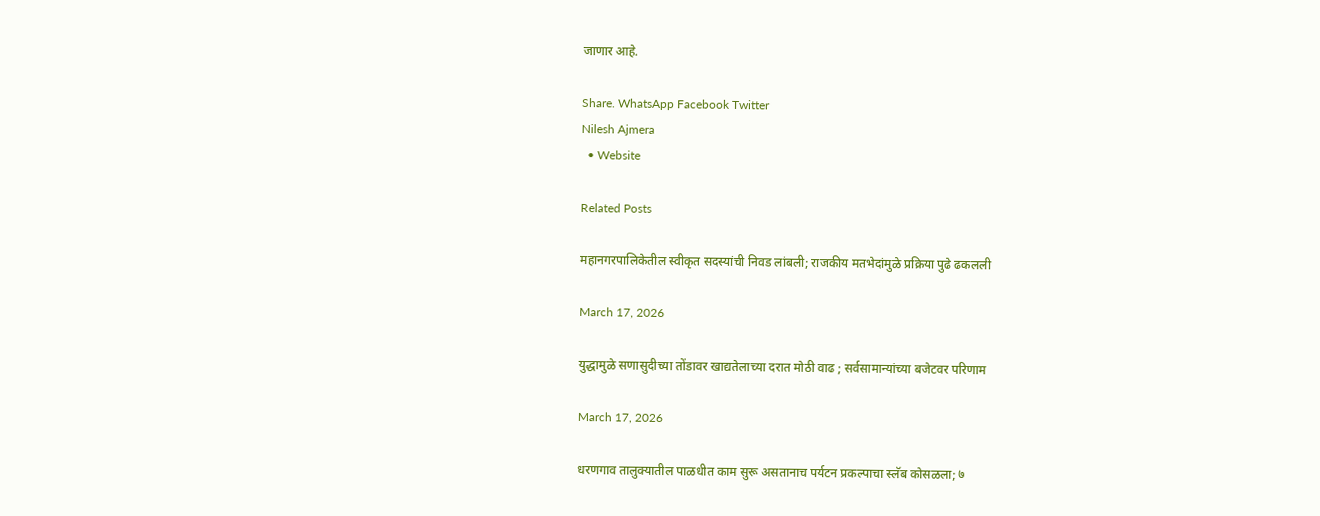जाणार आहे.

Share. WhatsApp Facebook Twitter
Nilesh Ajmera
  • Website

Related Posts

महानगरपालिकेतील स्वीकृत सदस्यांची निवड लांबली; राजकीय मतभेदांमुळे प्रक्रिया पुढे ढकलली

March 17, 2026

युद्धामुळे सणासुदीच्या तोंडावर खाद्यतेलाच्या दरात मोठी वाढ ; सर्वसामान्यांच्या बजेटवर परिणाम

March 17, 2026

धरणगाव तालुक्यातील पाळधीत काम सुरू असतानाच पर्यटन प्रकल्पाचा स्लॅब कोसळला; ७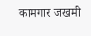कामगार जखमी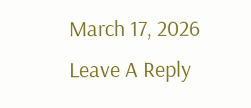March 17, 2026
Leave A Reply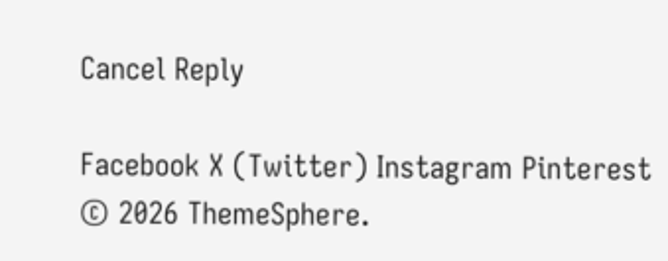Cancel Reply

Facebook X (Twitter) Instagram Pinterest
© 2026 ThemeSphere.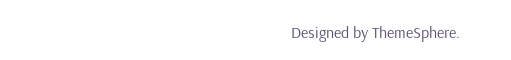Designed by ThemeSphere.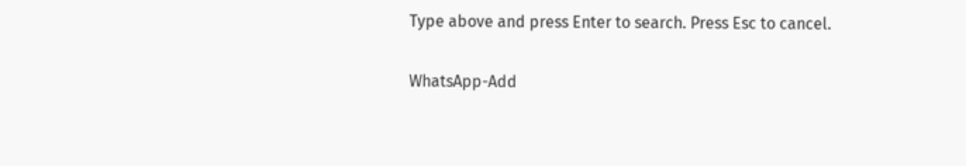Type above and press Enter to search. Press Esc to cancel.

WhatsApp-Add